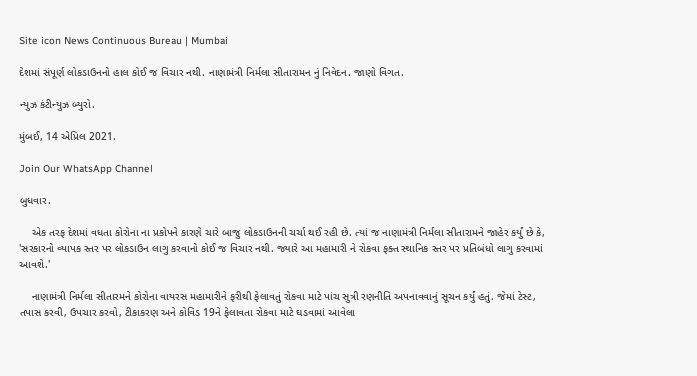Site icon News Continuous Bureau | Mumbai

દેશમાં સંપૂર્ણ લોકડાઉનનો હાલ કોઈ જ વિચાર નથી. નાણામંત્રી નિર્મલા સીતારામન નું નિવેદન. જાણો વિગત.

ન્યુઝ કંટીન્યુઝ બ્યુરો.

મુંબઈ, 14 એપ્રિલ 2021.

Join Our WhatsApp Channel

બુધવાર.

    એક તરફ દેશમાં વધતા કોરોના ના પ્રકોપને કારણે ચારે બાજુ લોકડાઉનની ચર્ચા થઈ રહી છે. ત્યાં જ નાણામંત્રી નિર્મલા સીતારામને જાહેર કર્યું છે કે, 'સરકારનો વ્યાપક સ્તર પર લોકડાઉન લાગુ કરવાનો કોઈ જ વિચાર નથી. જ્યારે આ મહામારી ને રોકવા ફક્ત સ્થાનિક સ્તર પર પ્રતિબંધો લાગુ કરવામાં આવશે.'

    નાણામંત્રી નિર્મલા સીતારમને કોરોના વાયરસ મહામારીને ફરીથી ફેલાવતું રોકવા માટે પાંચ સુત્રી રણનીતિ અપનાવવાનું સૂચન કર્યું હતું. જેમાં ટેસ્ટ, તપાસ કરવી, ઉપચાર કરવો, ટીકાકરણ અને કોવિડ 19ને ફેલાવતા રોકવા માટે ઘડવામાં આવેલા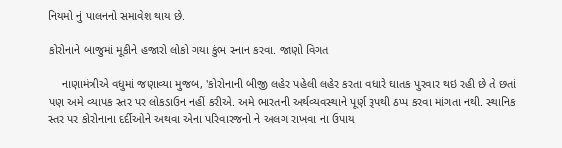નિયમો નું પાલનનો સમાવેશ થાય છે.

કોરોનાને બાજુમાં મૂકીને હજારો લોકો ગયા કુંભ સ્નાન કરવા. જાણો વિગત

    નાણામંત્રીએ વધુમાં જણાવ્યા મુજબ, 'કોરોનાની બીજી લહેર પહેલી લહેર કરતા વધારે ઘાતક પુરવાર થઇ રહી છે તે છતાં પણ અમે વ્યાપક સ્તર પર લોકડાઉન નહીં કરીએ. અમે ભારતની અર્થવ્યવસ્થાને પૂર્ણ રૂપથી ઠપ્પ કરવા માંગતા નથી. સ્થાનિક સ્તર પર કોરોનાના દર્દીઓને અથવા એના પરિવારજનો ને અલગ રાખવા ના ઉપાય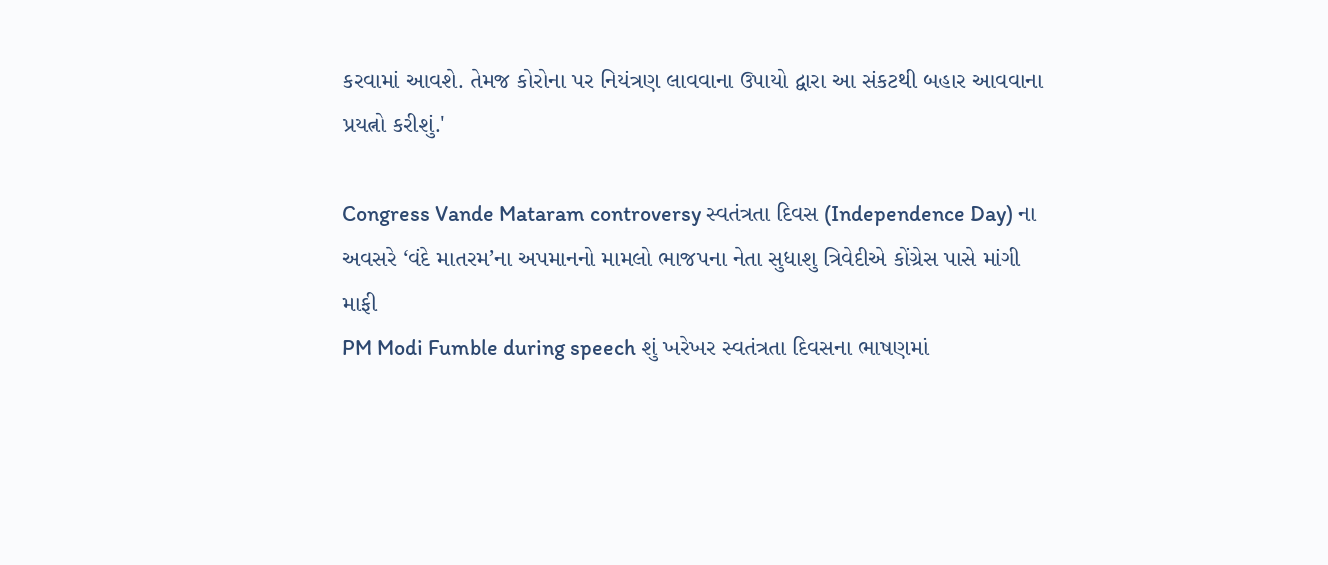કરવામાં આવશે. તેમજ કોરોના પર નિયંત્રણ લાવવાના ઉપાયો દ્વારા આ સંકટથી બહાર આવવાના પ્રયત્નો કરીશું.'

Congress Vande Mataram controversy સ્વતંત્રતા દિવસ (Independence Day) ના અવસરે ‘વંદે માતરમ’ના અપમાનનો મામલો ભાજપના નેતા સુધાશુ ત્રિવેદીએ કોંગ્રેસ પાસે માંગી માફી
PM Modi Fumble during speech શું ખરેખર સ્વતંત્રતા દિવસના ભાષણમાં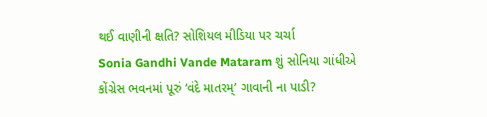થઈ વાણીની ક્ષતિ? સોશિયલ મીડિયા પર ચર્ચા
Sonia Gandhi Vande Mataram શું સોનિયા ગાંધીએ કોંગ્રેસ ભવનમાં પૂરું ‘વંદે માતરમ્’ ગાવાની ના પાડી?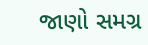જાણો સમગ્ર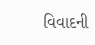વિવાદની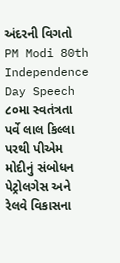અંદરની વિગતો
PM Modi 80th Independence Day Speech ૮૦મા સ્વતંત્રતા પર્વે લાલ કિલ્લા પરથી પીએમ મોદીનું સંબોધન પેટ્રોલગેસ અને રેલવે વિકાસના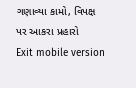ગણાવ્યા કામો, વિપક્ષ પર આકરા પ્રહારો
Exit mobile version